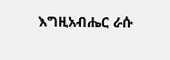እግዚአብሔር ራሱ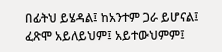በፊትህ ይሄዳል፤ ከአንተም ጋራ ይሆናል፤ ፈጽሞ አይለይህም፤ አይተውህምም፤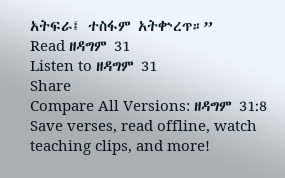አትፍራ፤ ተስፋም አትቍረጥ።”
Read ዘዳግም 31
Listen to ዘዳግም 31
Share
Compare All Versions: ዘዳግም 31:8
Save verses, read offline, watch teaching clips, and more!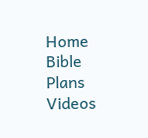Home
Bible
Plans
Videos